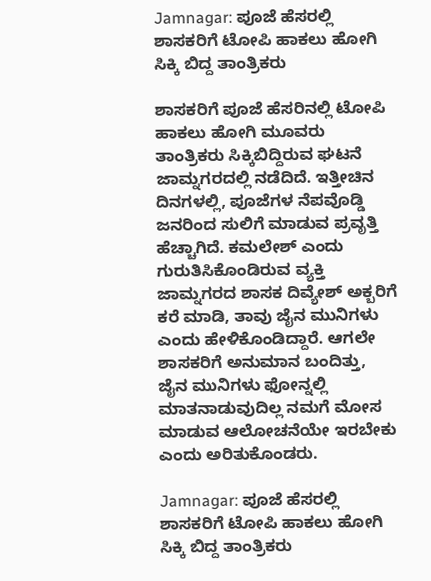Jamnagar: ಪೂಜೆ ಹೆಸರಲ್ಲಿ ಶಾಸಕರಿಗೆ ಟೋಪಿ ಹಾಕಲು ಹೋಗಿ ಸಿಕ್ಕಿ ಬಿದ್ದ ತಾಂತ್ರಿಕರು

ಶಾಸಕರಿಗೆ ಪೂಜೆ ಹೆಸರಿನಲ್ಲಿ ಟೋಪಿ ಹಾಕಲು ಹೋಗಿ ಮೂವರು ತಾಂತ್ರಿಕರು ಸಿಕ್ಕಿಬಿದ್ದಿರುವ ಘಟನೆ ಜಾಮ್ನಗರದಲ್ಲಿ ನಡೆದಿದೆ. ಇತ್ತೀಚಿನ ದಿನಗಳಲ್ಲಿ, ಪೂಜೆಗಳ ನೆಪವೊಡ್ಡಿ ಜನರಿಂದ ಸುಲಿಗೆ ಮಾಡುವ ಪ್ರವೃತ್ತಿ ಹೆಚ್ಚಾಗಿದೆ. ಕಮಲೇಶ್ ಎಂದು ಗುರುತಿಸಿಕೊಂಡಿರುವ ವ್ಯಕ್ತಿ ಜಾಮ್ನಗರದ ಶಾಸಕ ದಿವ್ಯೇಶ್ ಅಕ್ಬರಿಗೆ ಕರೆ ಮಾಡಿ, ತಾವು ಜೈನ ಮುನಿಗಳು ಎಂದು ಹೇಳಿಕೊಂಡಿದ್ದಾರೆ. ಆಗಲೇ ಶಾಸಕರಿಗೆ ಅನುಮಾನ ಬಂದಿತ್ತು, ಜೈನ ಮುನಿಗಳು ಫೋನ್ನಲ್ಲಿ ಮಾತನಾಡುವುದಿಲ್ಲ ನಮಗೆ ಮೋಸ ಮಾಡುವ ಆಲೋಚನೆಯೇ ಇರಬೇಕು ಎಂದು ಅರಿತುಕೊಂಡರು.

Jamnagar: ಪೂಜೆ ಹೆಸರಲ್ಲಿ ಶಾಸಕರಿಗೆ ಟೋಪಿ ಹಾಕಲು ಹೋಗಿ ಸಿಕ್ಕಿ ಬಿದ್ದ ತಾಂತ್ರಿಕರು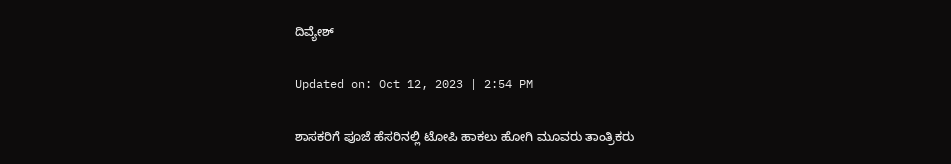ದಿವ್ಯೇಶ್

Updated on: Oct 12, 2023 | 2:54 PM

ಶಾಸಕರಿಗೆ ಪೂಜೆ ಹೆಸರಿನಲ್ಲಿ ಟೋಪಿ ಹಾಕಲು ಹೋಗಿ ಮೂವರು ತಾಂತ್ರಿಕರು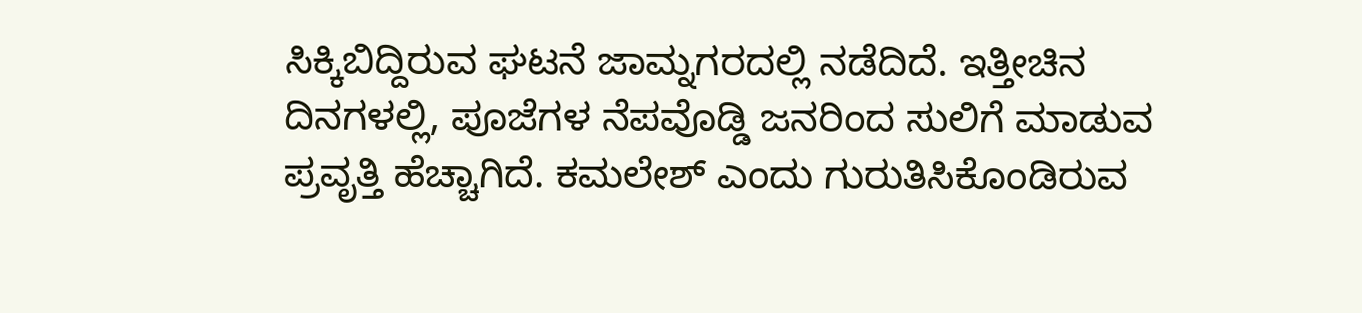ಸಿಕ್ಕಿಬಿದ್ದಿರುವ ಘಟನೆ ಜಾಮ್ನಗರದಲ್ಲಿ ನಡೆದಿದೆ. ಇತ್ತೀಚಿನ ದಿನಗಳಲ್ಲಿ, ಪೂಜೆಗಳ ನೆಪವೊಡ್ಡಿ ಜನರಿಂದ ಸುಲಿಗೆ ಮಾಡುವ ಪ್ರವೃತ್ತಿ ಹೆಚ್ಚಾಗಿದೆ. ಕಮಲೇಶ್ ಎಂದು ಗುರುತಿಸಿಕೊಂಡಿರುವ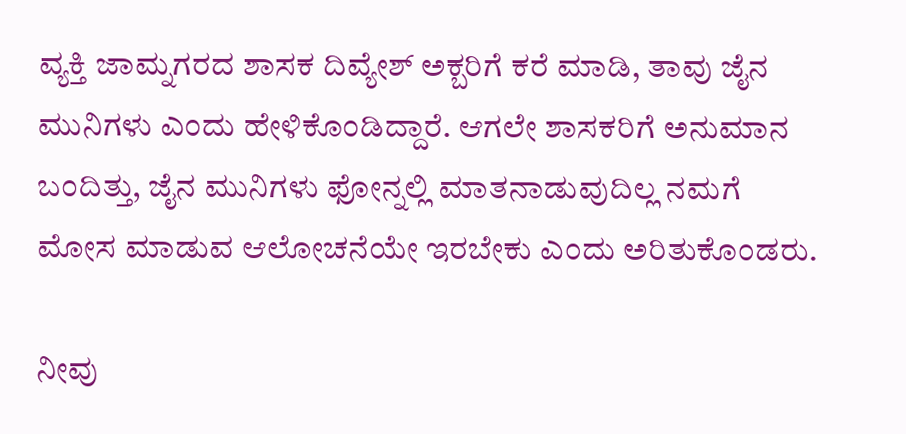ವ್ಯಕ್ತಿ ಜಾಮ್ನಗರದ ಶಾಸಕ ದಿವ್ಯೇಶ್ ಅಕ್ಬರಿಗೆ ಕರೆ ಮಾಡಿ, ತಾವು ಜೈನ ಮುನಿಗಳು ಎಂದು ಹೇಳಿಕೊಂಡಿದ್ದಾರೆ. ಆಗಲೇ ಶಾಸಕರಿಗೆ ಅನುಮಾನ ಬಂದಿತ್ತು, ಜೈನ ಮುನಿಗಳು ಫೋನ್ನಲ್ಲಿ ಮಾತನಾಡುವುದಿಲ್ಲ ನಮಗೆ ಮೋಸ ಮಾಡುವ ಆಲೋಚನೆಯೇ ಇರಬೇಕು ಎಂದು ಅರಿತುಕೊಂಡರು.

ನೀವು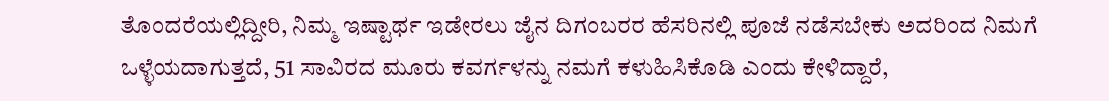ತೊಂದರೆಯಲ್ಲಿದ್ದೀರಿ, ನಿಮ್ಮ ಇಷ್ಟಾರ್ಥ ಇಡೇರಲು ಜೈನ ದಿಗಂಬರರ ಹೆಸರಿನಲ್ಲಿ ಪೂಜೆ ನಡೆಸಬೇಕು ಅದರಿಂದ ನಿಮಗೆ ಒಳ್ಳೆಯದಾಗುತ್ತದೆ, 51 ಸಾವಿರದ ಮೂರು ಕವರ್ಗಳನ್ನು ನಮಗೆ ಕಳುಹಿಸಿಕೊಡಿ ಎಂದು ಕೇಳಿದ್ದಾರೆ,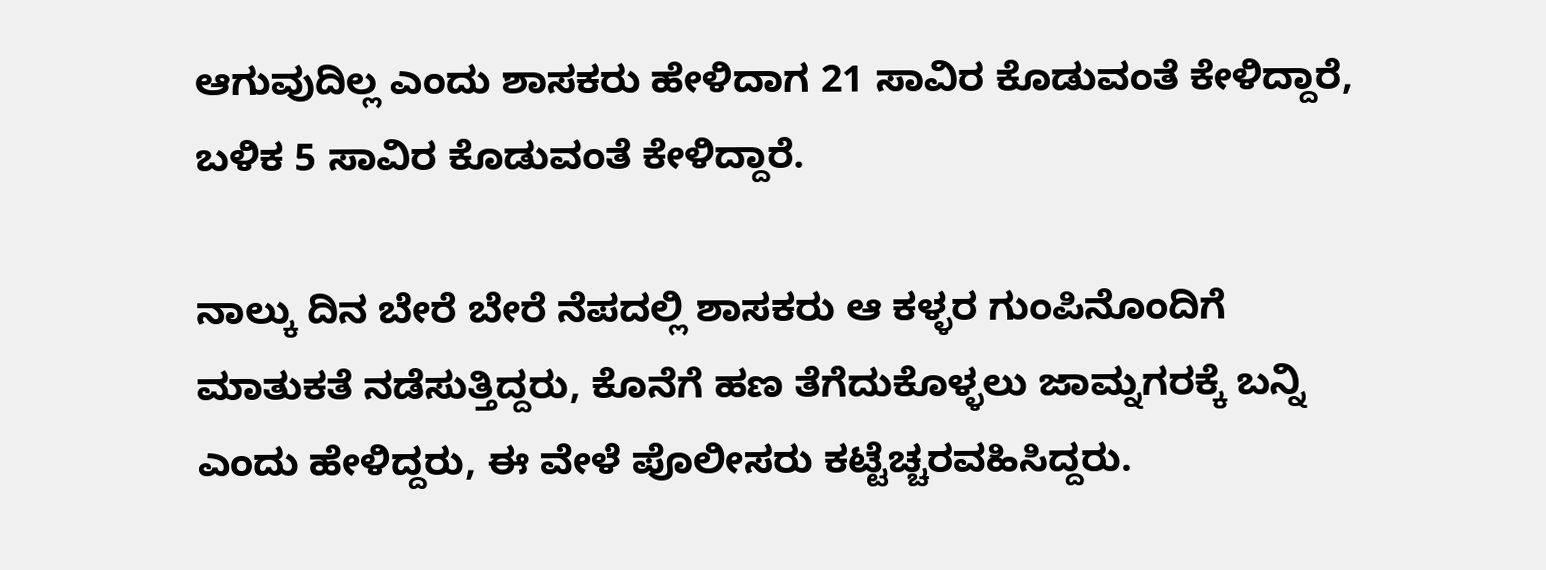ಆಗುವುದಿಲ್ಲ ಎಂದು ಶಾಸಕರು ಹೇಳಿದಾಗ 21 ಸಾವಿರ ಕೊಡುವಂತೆ ಕೇಳಿದ್ದಾರೆ, ಬಳಿಕ 5 ಸಾವಿರ ಕೊಡುವಂತೆ ಕೇಳಿದ್ದಾರೆ.

ನಾಲ್ಕು ದಿನ ಬೇರೆ ಬೇರೆ ನೆಪದಲ್ಲಿ ಶಾಸಕರು ಆ ಕಳ್ಳರ ಗುಂಪಿನೊಂದಿಗೆ ಮಾತುಕತೆ ನಡೆಸುತ್ತಿದ್ದರು, ಕೊನೆಗೆ ಹಣ ತೆಗೆದುಕೊಳ್ಳಲು ಜಾಮ್ನಗರಕ್ಕೆ ಬನ್ನಿ ಎಂದು ಹೇಳಿದ್ದರು, ಈ ವೇಳೆ ಪೊಲೀಸರು ಕಟ್ಟೆಚ್ಚರವಹಿಸಿದ್ದರು.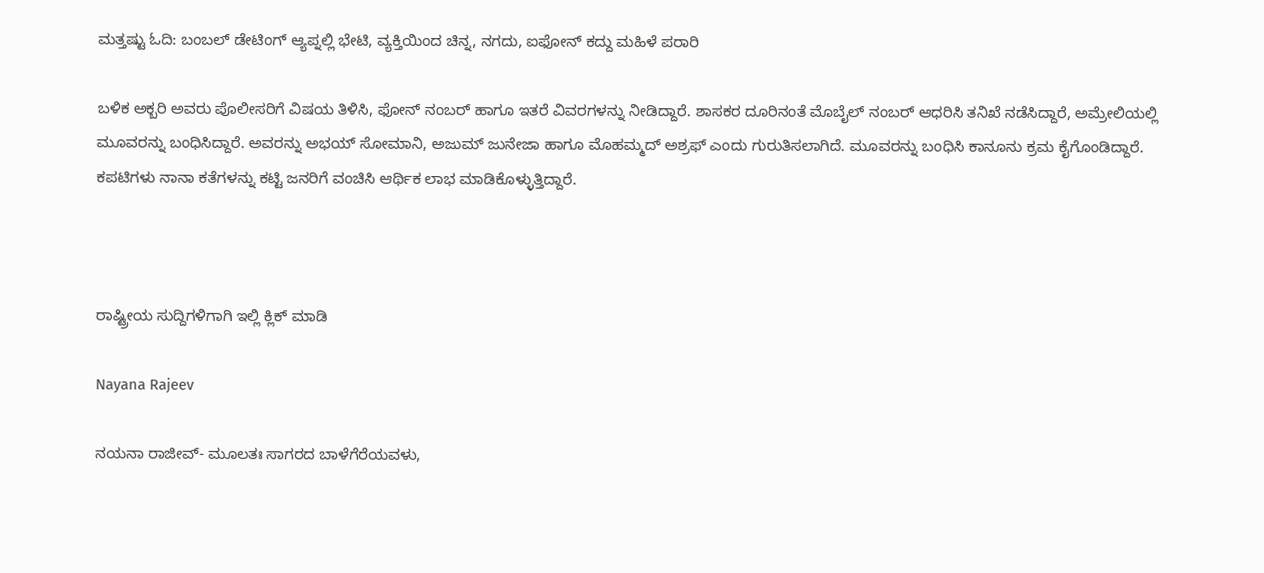ಮತ್ತಷ್ಟು ಓದಿ: ಬಂಬಲ್ ಡೇಟಿಂಗ್ ಆ್ಯಪ್ನಲ್ಲಿ ಭೇಟಿ, ವ್ಯಕ್ತಿಯಿಂದ ಚಿನ್ನ, ನಗದು, ಐಫೋನ್ ಕದ್ದು ಮಹಿಳೆ ಪರಾರಿ

ಬಳಿಕ ಅಕ್ಬರಿ ಅವರು ಪೊಲೀಸರಿಗೆ ವಿಷಯ ತಿಳಿಸಿ, ಫೋನ್ ನಂಬರ್ ಹಾಗೂ ಇತರೆ ವಿವರಗಳನ್ನು ನೀಡಿದ್ದಾರೆ. ಶಾಸಕರ ದೂರಿನಂತೆ ಮೊಬೈಲ್ ನಂಬರ್ ಆಧರಿಸಿ ತನಿಖೆ ನಡೆಸಿದ್ದಾರೆ, ಅಮ್ರೇಲಿಯಲ್ಲಿ ಮೂವರನ್ನು ಬಂಧಿಸಿದ್ದಾರೆ. ಅವರನ್ನು ಅಭಯ್ ಸೋಮಾನಿ, ಅಜುಮ್ ಜುನೇಜಾ ಹಾಗೂ ಮೊಹಮ್ಮದ್ ಅಶ್ರಫ್ ಎಂದು ಗುರುತಿಸಲಾಗಿದೆ. ಮೂವರನ್ನು ಬಂಧಿಸಿ ಕಾನೂನು ಕ್ರಮ ಕೈಗೊಂಡಿದ್ದಾರೆ.
ಕಪಟಿಗಳು ನಾನಾ ಕತೆಗಳನ್ನು ಕಟ್ಟಿ ಜನರಿಗೆ ವಂಚಿಸಿ ಆರ್ಥಿಕ ಲಾಭ ಮಾಡಿಕೊಳ್ಳುತ್ತಿದ್ದಾರೆ.



ರಾಷ್ಟ್ರೀಯ ಸುದ್ದಿಗಳಿಗಾಗಿ ಇಲ್ಲಿ ಕ್ಲಿಕ್ ಮಾಡಿ

Nayana Rajeev

ನಯನಾ ರಾಜೀವ್- ಮೂಲತಃ ಸಾಗರದ ಬಾಳೆಗೆರೆಯವಳು,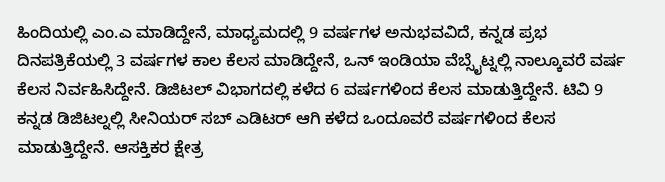ಹಿಂದಿಯಲ್ಲಿ ಎಂ.ಎ ಮಾಡಿದ್ದೇನೆ, ಮಾಧ್ಯಮದಲ್ಲಿ 9 ವರ್ಷಗಳ ಅನುಭವವಿದೆ, ಕನ್ನಡ ಪ್ರಭ ದಿನಪತ್ರಿಕೆಯಲ್ಲಿ 3 ವರ್ಷಗಳ ಕಾಲ ಕೆಲಸ ಮಾಡಿದ್ದೇನೆ, ಒನ್ ಇಂಡಿಯಾ ವೆಬ್ಸೈಟ್ನಲ್ಲಿ ನಾಲ್ಕೂವರೆ ವರ್ಷ ಕೆಲಸ ನಿರ್ವಹಿಸಿದ್ದೇನೆ. ಡಿಜಿಟಲ್ ವಿಭಾಗದಲ್ಲಿ ಕಳೆದ 6 ವರ್ಷಗಳಿಂದ ಕೆಲಸ ಮಾಡುತ್ತಿದ್ದೇನೆ. ಟಿವಿ 9 ಕನ್ನಡ ಡಿಜಿಟಲ್ನಲ್ಲಿ ಸೀನಿಯರ್ ಸಬ್ ಎಡಿಟರ್ ಆಗಿ ಕಳೆದ ಒಂದೂವರೆ ವರ್ಷಗಳಿಂದ ಕೆಲಸ ಮಾಡುತ್ತಿದ್ದೇನೆ. ಆಸಕ್ತಿಕರ ಕ್ಷೇತ್ರ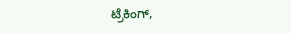ಟ್ರೆಕಿಂಗ್,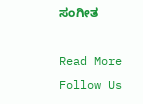ಸಂಗೀತ

Read More
Follow Us